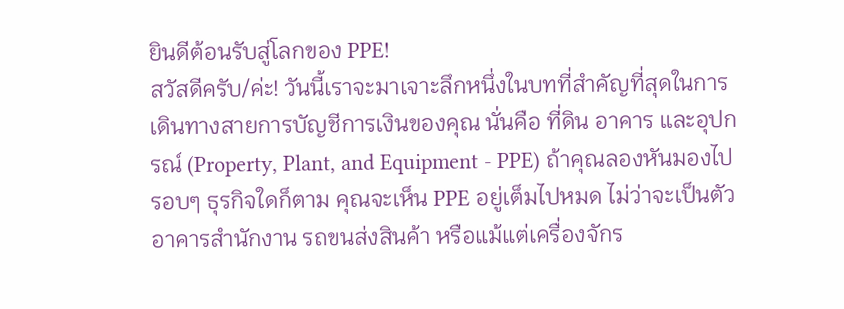ยินดีต้อนรับสู่โลกของ PPE!
สวัสดีครับ/ค่ะ! วันนี้เราจะมาเจาะลึกหนึ่งในบทที่สำคัญที่สุดในการเดินทางสายการบัญชีการเงินของคุณ นั่นคือ ที่ดิน อาคาร และอุปกรณ์ (Property, Plant, and Equipment - PPE) ถ้าคุณลองหันมองไปรอบๆ ธุรกิจใดก็ตาม คุณจะเห็น PPE อยู่เต็มไปหมด ไม่ว่าจะเป็นตัวอาคารสำนักงาน รถขนส่งสินค้า หรือแม้แต่เครื่องจักร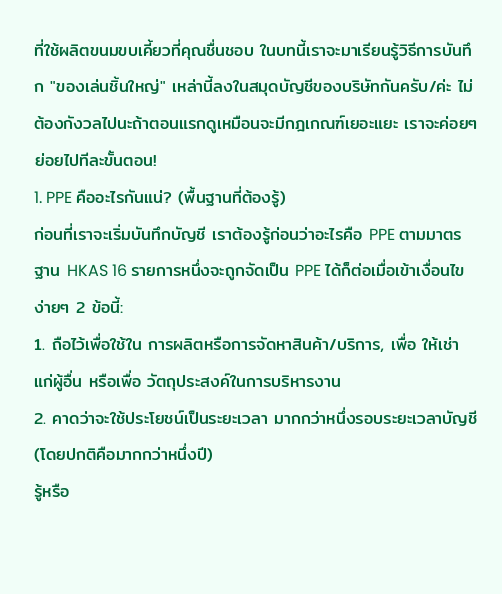ที่ใช้ผลิตขนมขบเคี้ยวที่คุณชื่นชอบ ในบทนี้เราจะมาเรียนรู้วิธีการบันทึก "ของเล่นชิ้นใหญ่" เหล่านี้ลงในสมุดบัญชีของบริษัทกันครับ/ค่ะ ไม่ต้องกังวลไปนะถ้าตอนแรกดูเหมือนจะมีกฎเกณฑ์เยอะแยะ เราจะค่อยๆ ย่อยไปทีละขั้นตอน!
1. PPE คืออะไรกันแน่? (พื้นฐานที่ต้องรู้)
ก่อนที่เราจะเริ่มบันทึกบัญชี เราต้องรู้ก่อนว่าอะไรคือ PPE ตามมาตรฐาน HKAS 16 รายการหนึ่งจะถูกจัดเป็น PPE ได้ก็ต่อเมื่อเข้าเงื่อนไขง่ายๆ 2 ข้อนี้:
1. ถือไว้เพื่อใช้ใน การผลิตหรือการจัดหาสินค้า/บริการ, เพื่อ ให้เช่า แก่ผู้อื่น หรือเพื่อ วัตถุประสงค์ในการบริหารงาน
2. คาดว่าจะใช้ประโยชน์เป็นระยะเวลา มากกว่าหนึ่งรอบระยะเวลาบัญชี (โดยปกติคือมากกว่าหนึ่งปี)
รู้หรือ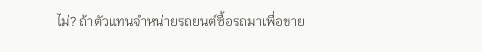ไม่? ถ้าตัวแทนจำหน่ายรถยนต์ซื้อรถมาเพื่อขาย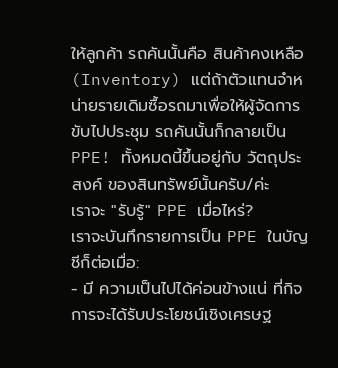ให้ลูกค้า รถคันนั้นคือ สินค้าคงเหลือ (Inventory) แต่ถ้าตัวแทนจำหน่ายรายเดิมซื้อรถมาเพื่อให้ผู้จัดการขับไปประชุม รถคันนั้นก็กลายเป็น PPE! ทั้งหมดนี้ขึ้นอยู่กับ วัตถุประสงค์ ของสินทรัพย์นั้นครับ/ค่ะ
เราจะ "รับรู้" PPE เมื่อไหร่?
เราจะบันทึกรายการเป็น PPE ในบัญชีก็ต่อเมื่อ:
- มี ความเป็นไปได้ค่อนข้างแน่ ที่กิจการจะได้รับประโยชน์เชิงเศรษฐ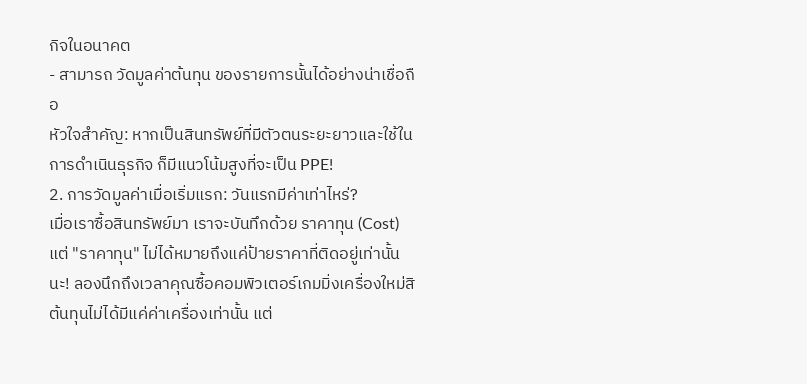กิจในอนาคต
- สามารถ วัดมูลค่าต้นทุน ของรายการนั้นได้อย่างน่าเชื่อถือ
หัวใจสำคัญ: หากเป็นสินทรัพย์ที่มีตัวตนระยะยาวและใช้ในการดำเนินธุรกิจ ก็มีแนวโน้มสูงที่จะเป็น PPE!
2. การวัดมูลค่าเมื่อเริ่มแรก: วันแรกมีค่าเท่าไหร่?
เมื่อเราซื้อสินทรัพย์มา เราจะบันทึกด้วย ราคาทุน (Cost) แต่ "ราคาทุน" ไม่ได้หมายถึงแค่ป้ายราคาที่ติดอยู่เท่านั้นนะ! ลองนึกถึงเวลาคุณซื้อคอมพิวเตอร์เกมมิ่งเครื่องใหม่สิ ต้นทุนไม่ได้มีแค่ค่าเครื่องเท่านั้น แต่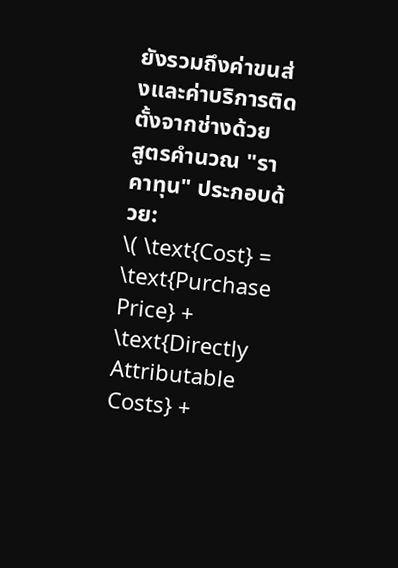ยังรวมถึงค่าขนส่งและค่าบริการติดตั้งจากช่างด้วย
สูตรคำนวณ "ราคาทุน" ประกอบด้วย:
\( \text{Cost} = \text{Purchase Price} + \text{Directly Attributable Costs} +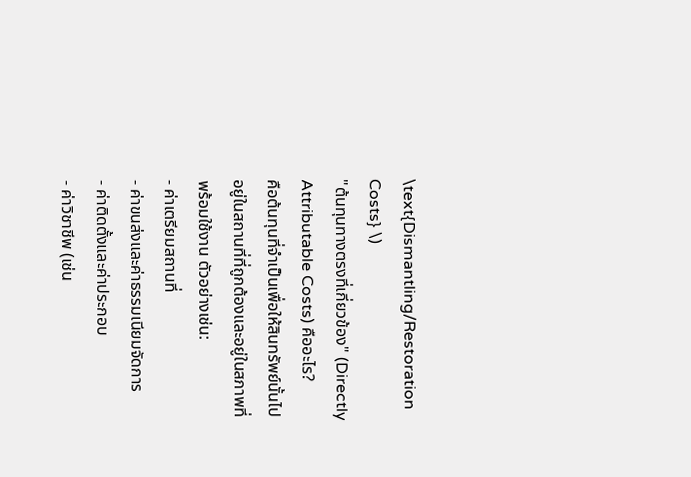\text{Dismantling/Restoration Costs} \)
"ต้นทุนทางตรงที่เกี่ยวข้อง" (Directly Attributable Costs) คืออะไร?
คือต้นทุนที่จำเป็นเพื่อให้สินทรัพย์นั้นไปอยู่ในสถานที่ที่ถูกต้องและอยู่ในสภาพที่พร้อมใช้งาน ตัวอย่างเช่น:
- ค่าเตรียมสถานที่
- ค่าขนส่งและค่าธรรมเนียมจัดการ
- ค่าติดตั้งและค่าประกอบ
- ค่าวิชาชีพ (เช่น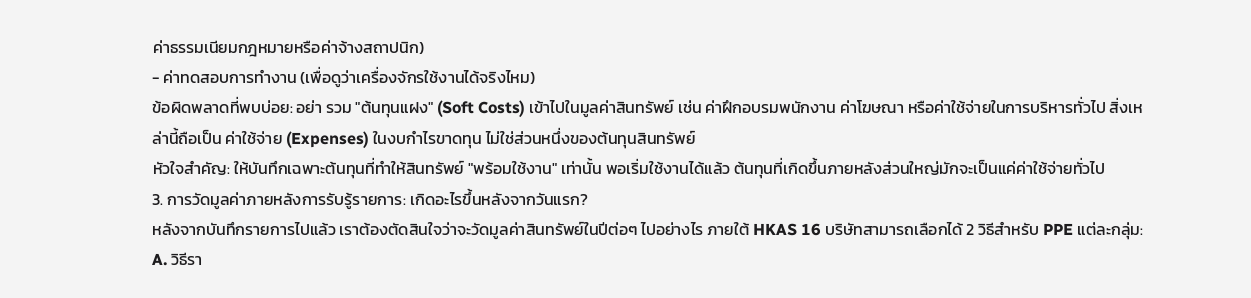ค่าธรรมเนียมกฎหมายหรือค่าจ้างสถาปนิก)
- ค่าทดสอบการทำงาน (เพื่อดูว่าเครื่องจักรใช้งานได้จริงไหม)
ข้อผิดพลาดที่พบบ่อย: อย่า รวม "ต้นทุนแฝง" (Soft Costs) เข้าไปในมูลค่าสินทรัพย์ เช่น ค่าฝึกอบรมพนักงาน ค่าโฆษณา หรือค่าใช้จ่ายในการบริหารทั่วไป สิ่งเหล่านี้ถือเป็น ค่าใช้จ่าย (Expenses) ในงบกำไรขาดทุน ไม่ใช่ส่วนหนึ่งของต้นทุนสินทรัพย์
หัวใจสำคัญ: ให้บันทึกเฉพาะต้นทุนที่ทำให้สินทรัพย์ "พร้อมใช้งาน" เท่านั้น พอเริ่มใช้งานได้แล้ว ต้นทุนที่เกิดขึ้นภายหลังส่วนใหญ่มักจะเป็นแค่ค่าใช้จ่ายทั่วไป
3. การวัดมูลค่าภายหลังการรับรู้รายการ: เกิดอะไรขึ้นหลังจากวันแรก?
หลังจากบันทึกรายการไปแล้ว เราต้องตัดสินใจว่าจะวัดมูลค่าสินทรัพย์ในปีต่อๆ ไปอย่างไร ภายใต้ HKAS 16 บริษัทสามารถเลือกได้ 2 วิธีสำหรับ PPE แต่ละกลุ่ม:
A. วิธีรา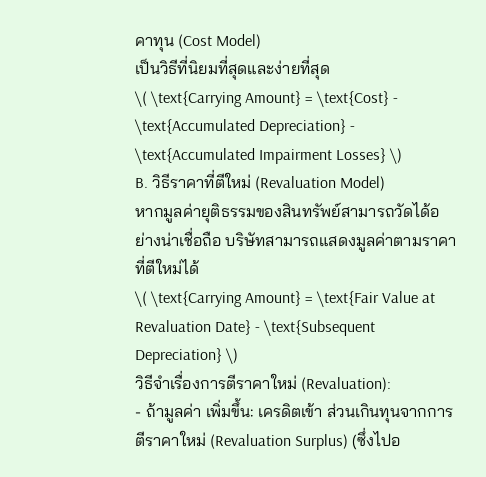คาทุน (Cost Model)
เป็นวิธีที่นิยมที่สุดและง่ายที่สุด
\( \text{Carrying Amount} = \text{Cost} - \text{Accumulated Depreciation} - \text{Accumulated Impairment Losses} \)
B. วิธีราคาที่ตีใหม่ (Revaluation Model)
หากมูลค่ายุติธรรมของสินทรัพย์สามารถวัดได้อย่างน่าเชื่อถือ บริษัทสามารถแสดงมูลค่าตามราคาที่ตีใหม่ได้
\( \text{Carrying Amount} = \text{Fair Value at Revaluation Date} - \text{Subsequent Depreciation} \)
วิธีจำเรื่องการตีราคาใหม่ (Revaluation):
- ถ้ามูลค่า เพิ่มขึ้น: เครดิตเข้า ส่วนเกินทุนจากการตีราคาใหม่ (Revaluation Surplus) (ซึ่งไปอ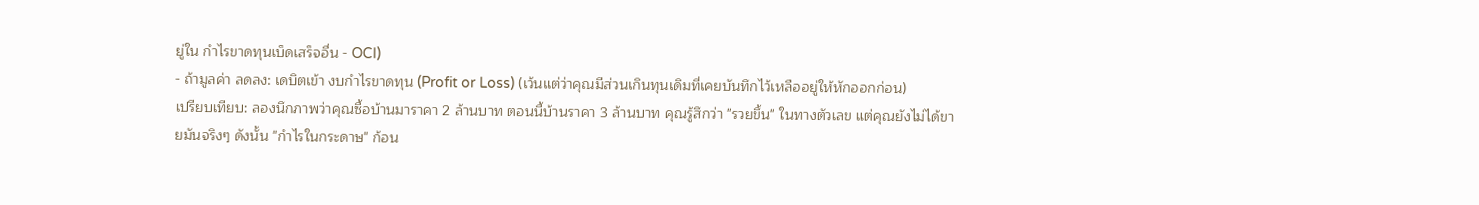ยู่ใน กำไรขาดทุนเบ็ดเสร็จอื่น - OCI)
- ถ้ามูลค่า ลดลง: เดบิตเข้า งบกำไรขาดทุน (Profit or Loss) (เว้นแต่ว่าคุณมีส่วนเกินทุนเดิมที่เคยบันทึกไว้เหลืออยู่ให้หักออกก่อน)
เปรียบเทียบ: ลองนึกภาพว่าคุณซื้อบ้านมาราคา 2 ล้านบาท ตอนนี้บ้านราคา 3 ล้านบาท คุณรู้สึกว่า "รวยขึ้น" ในทางตัวเลข แต่คุณยังไม่ได้ขายมันจริงๆ ดังนั้น "กำไรในกระดาษ" ก้อน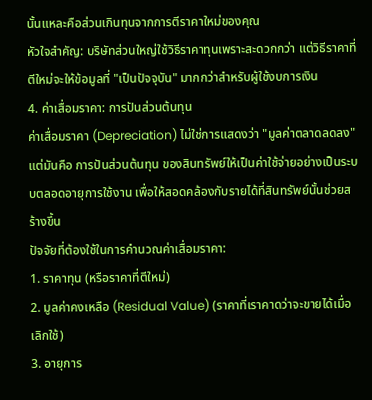นั้นแหละคือส่วนเกินทุนจากการตีราคาใหม่ของคุณ
หัวใจสำคัญ: บริษัทส่วนใหญ่ใช้วิธีราคาทุนเพราะสะดวกกว่า แต่วิธีราคาที่ตีใหม่จะให้ข้อมูลที่ "เป็นปัจจุบัน" มากกว่าสำหรับผู้ใช้งบการเงิน
4. ค่าเสื่อมราคา: การปันส่วนต้นทุน
ค่าเสื่อมราคา (Depreciation) ไม่ใช่การแสดงว่า "มูลค่าตลาดลดลง" แต่มันคือ การปันส่วนต้นทุน ของสินทรัพย์ให้เป็นค่าใช้จ่ายอย่างเป็นระบบตลอดอายุการใช้งาน เพื่อให้สอดคล้องกับรายได้ที่สินทรัพย์นั้นช่วยสร้างขึ้น
ปัจจัยที่ต้องใช้ในการคำนวณค่าเสื่อมราคา:
1. ราคาทุน (หรือราคาที่ตีใหม่)
2. มูลค่าคงเหลือ (Residual Value) (ราคาที่เราคาดว่าจะขายได้เมื่อเลิกใช้)
3. อายุการ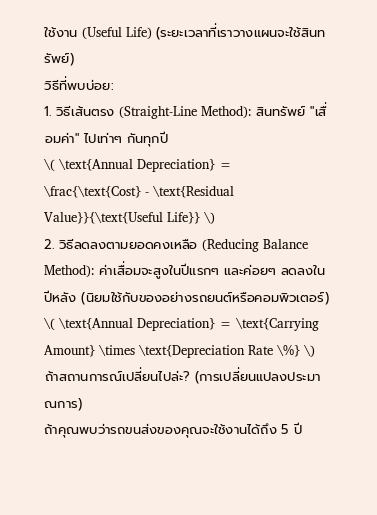ใช้งาน (Useful Life) (ระยะเวลาที่เราวางแผนจะใช้สินทรัพย์)
วิธีที่พบบ่อย:
1. วิธีเส้นตรง (Straight-Line Method): สินทรัพย์ "เสื่อมค่า" ไปเท่าๆ กันทุกปี
\( \text{Annual Depreciation} = \frac{\text{Cost} - \text{Residual Value}}{\text{Useful Life}} \)
2. วิธีลดลงตามยอดคงเหลือ (Reducing Balance Method): ค่าเสื่อมจะสูงในปีแรกๆ และค่อยๆ ลดลงในปีหลัง (นิยมใช้กับของอย่างรถยนต์หรือคอมพิวเตอร์)
\( \text{Annual Depreciation} = \text{Carrying Amount} \times \text{Depreciation Rate \%} \)
ถ้าสถานการณ์เปลี่ยนไปล่ะ? (การเปลี่ยนแปลงประมาณการ)
ถ้าคุณพบว่ารถขนส่งของคุณจะใช้งานได้ถึง 5 ปี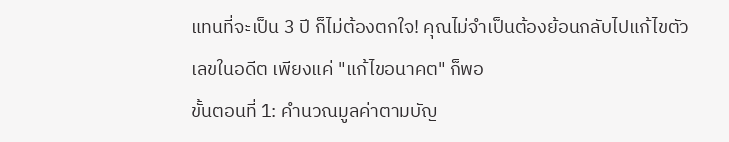แทนที่จะเป็น 3 ปี ก็ไม่ต้องตกใจ! คุณไม่จำเป็นต้องย้อนกลับไปแก้ไขตัวเลขในอดีต เพียงแค่ "แก้ไขอนาคต" ก็พอ
ขั้นตอนที่ 1: คำนวณมูลค่าตามบัญ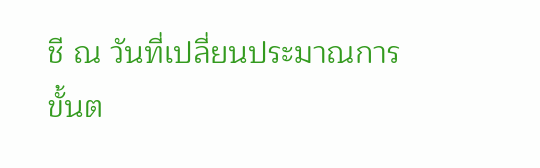ชี ณ วันที่เปลี่ยนประมาณการ
ขั้นต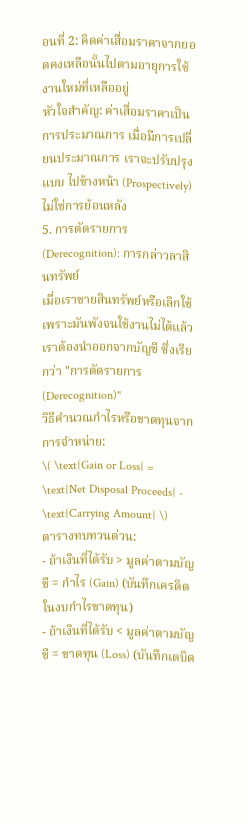อนที่ 2: คิดค่าเสื่อมราคาจากยอดคงเหลือนั้นไปตามอายุการใช้งานใหม่ที่เหลืออยู่
หัวใจสำคัญ: ค่าเสื่อมราคาเป็นการประมาณการ เมื่อมีการเปลี่ยนประมาณการ เราจะปรับปรุงแบบ ไปข้างหน้า (Prospectively) ไม่ใช่การย้อนหลัง
5. การตัดรายการ (Derecognition): การกล่าวลาสินทรัพย์
เมื่อเราขายสินทรัพย์หรือเลิกใช้เพราะมันพังจนใช้งานไม่ได้แล้ว เราต้องนำออกจากบัญชี ซึ่งเรียกว่า "การตัดรายการ (Derecognition)"
วิธีคำนวณกำไรหรือขาดทุนจากการจำหน่าย:
\( \text{Gain or Loss} = \text{Net Disposal Proceeds} - \text{Carrying Amount} \)
ตารางทบทวนด่วน:
- ถ้าเงินที่ได้รับ > มูลค่าตามบัญชี = กำไร (Gain) (บันทึกเครดิตในงบกำไรขาดทุน)
- ถ้าเงินที่ได้รับ < มูลค่าตามบัญชี = ขาดทุน (Loss) (บันทึกเดบิต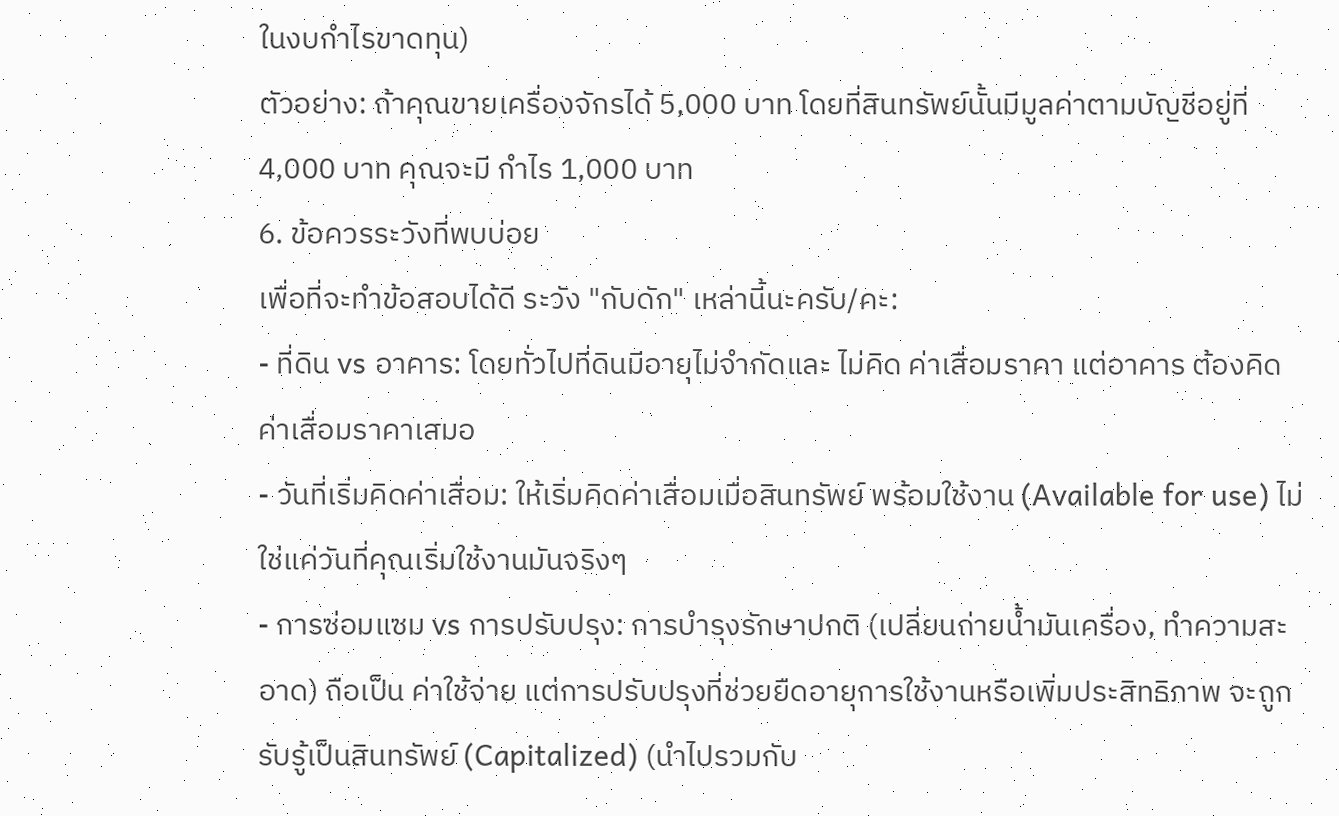ในงบกำไรขาดทุน)
ตัวอย่าง: ถ้าคุณขายเครื่องจักรได้ 5,000 บาท โดยที่สินทรัพย์นั้นมีมูลค่าตามบัญชีอยู่ที่ 4,000 บาท คุณจะมี กำไร 1,000 บาท
6. ข้อควรระวังที่พบบ่อย
เพื่อที่จะทำข้อสอบได้ดี ระวัง "กับดัก" เหล่านี้นะครับ/คะ:
- ที่ดิน vs อาคาร: โดยทั่วไปที่ดินมีอายุไม่จำกัดและ ไม่คิด ค่าเสื่อมราคา แต่อาคาร ต้องคิด ค่าเสื่อมราคาเสมอ
- วันที่เริ่มคิดค่าเสื่อม: ให้เริ่มคิดค่าเสื่อมเมื่อสินทรัพย์ พร้อมใช้งาน (Available for use) ไม่ใช่แค่วันที่คุณเริ่มใช้งานมันจริงๆ
- การซ่อมแซม vs การปรับปรุง: การบำรุงรักษาปกติ (เปลี่ยนถ่ายน้ำมันเครื่อง, ทำความสะอาด) ถือเป็น ค่าใช้จ่าย แต่การปรับปรุงที่ช่วยยืดอายุการใช้งานหรือเพิ่มประสิทธิภาพ จะถูก รับรู้เป็นสินทรัพย์ (Capitalized) (นำไปรวมกับ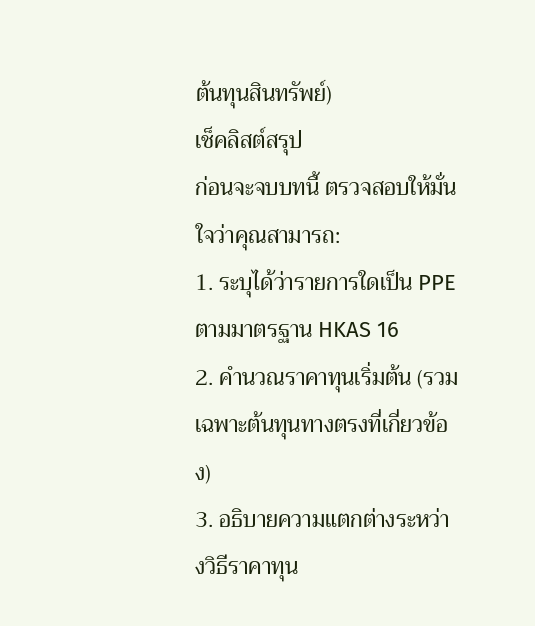ต้นทุนสินทรัพย์)
เช็คลิสต์สรุป
ก่อนจะจบบทนี้ ตรวจสอบให้มั่นใจว่าคุณสามารถ:
1. ระบุได้ว่ารายการใดเป็น PPE ตามมาตรฐาน HKAS 16
2. คำนวณราคาทุนเริ่มต้น (รวมเฉพาะต้นทุนทางตรงที่เกี่ยวข้อง)
3. อธิบายความแตกต่างระหว่างวิธีราคาทุน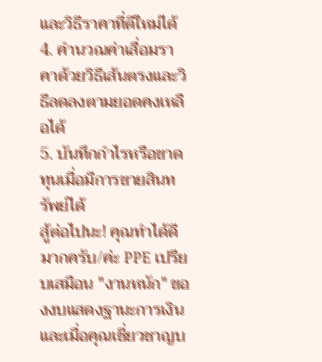และวิธีราคาที่ตีใหม่ได้
4. คำนวณค่าเสื่อมราคาด้วยวิธีเส้นตรงและวิธีลดลงตามยอดคงเหลือได้
5. บันทึกกำไรหรือขาดทุนเมื่อมีการขายสินทรัพย์ได้
สู้ต่อไปนะ! คุณทำได้ดีมากครับ/ค่ะ PPE เปรียบเสมือน "งานหนัก" ของงบแสดงฐานะการเงิน และเมื่อคุณเชี่ยวชาญบ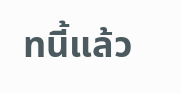ทนี้แล้ว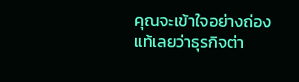คุณจะเข้าใจอย่างถ่องแท้เลยว่าธุรกิจต่า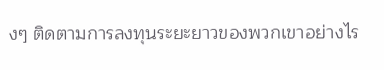งๆ ติดตามการลงทุนระยะยาวของพวกเขาอย่างไร